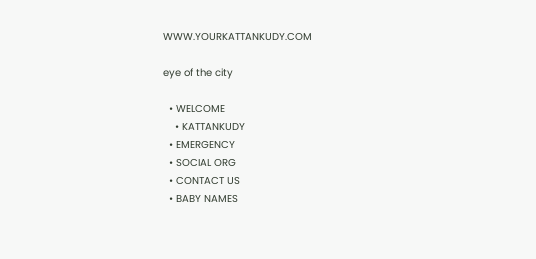WWW.YOURKATTANKUDY.COM

eye of the city

  • WELCOME
    • KATTANKUDY
  • EMERGENCY
  • SOCIAL ORG
  • CONTACT US
  • BABY NAMES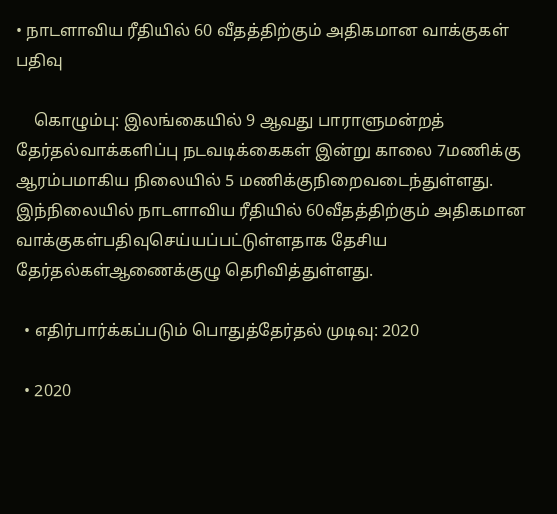• நாடளாவிய ரீதியில் 60 வீதத்திற்கும் அதிகமான வாக்குகள் பதிவு

    கொழும்பு: இலங்கையில் 9 ஆவது பாராளுமன்றத் தேர்தல்வாக்களிப்பு நடவடிக்கைகள் இன்று காலை 7மணிக்கு ஆரம்பமாகிய நிலையில் 5 மணிக்குநிறைவடைந்துள்ளது. இந்நிலையில் நாடளாவிய ரீதியில் 60வீதத்திற்கும் அதிகமான வாக்குகள்பதிவுசெய்யப்பட்டுள்ளதாக தேசிய தேர்தல்கள்ஆணைக்குழு தெரிவித்துள்ளது.

  • எதிர்பார்க்கப்படும் பொதுத்தேர்தல் முடிவு: 2020

  • 2020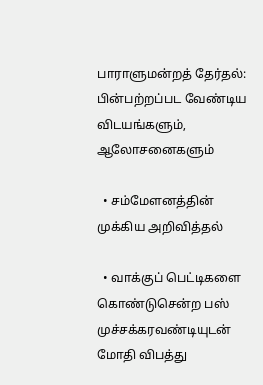பாராளுமன்றத் தேர்தல்: பின்பற்றப்பட வேண்டிய விடயங்களும், ஆலோசனைகளும்

  • சம்மேளனத்தின் முக்கிய அறிவித்தல்

  • வாக்குப் பெட்டிகளை கொண்டுசென்ற பஸ் முச்சக்கரவண்டியுடன் மோதி விபத்து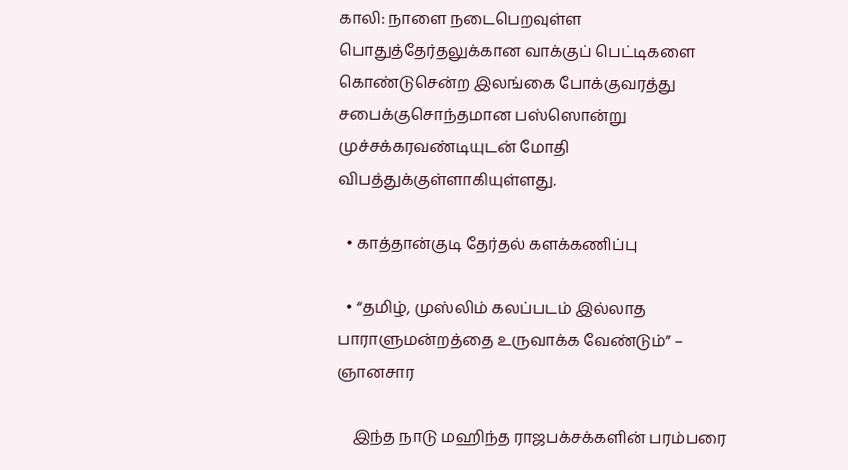காலி: நாளை நடைபெறவுள்ள பொதுத்தேர்தலுக்கான வாக்குப் பெட்டிகளை கொண்டுசென்ற இலங்கை போக்குவரத்து சபைக்குசொந்தமான பஸ்ஸொன்று முச்சக்கரவண்டியுடன் மோதி விபத்துக்குள்ளாகியுள்ளது.

  • காத்தான்குடி தேர்தல் களக்கணிப்பு

  • “தமிழ், முஸ்லிம் கலப்படம் இல்லாத பாராளுமன்றத்தை உருவாக்க வேண்டும்” – ஞானசார

    இந்த நாடு மஹிந்த ராஜபக்சக்களின் பரம்பரை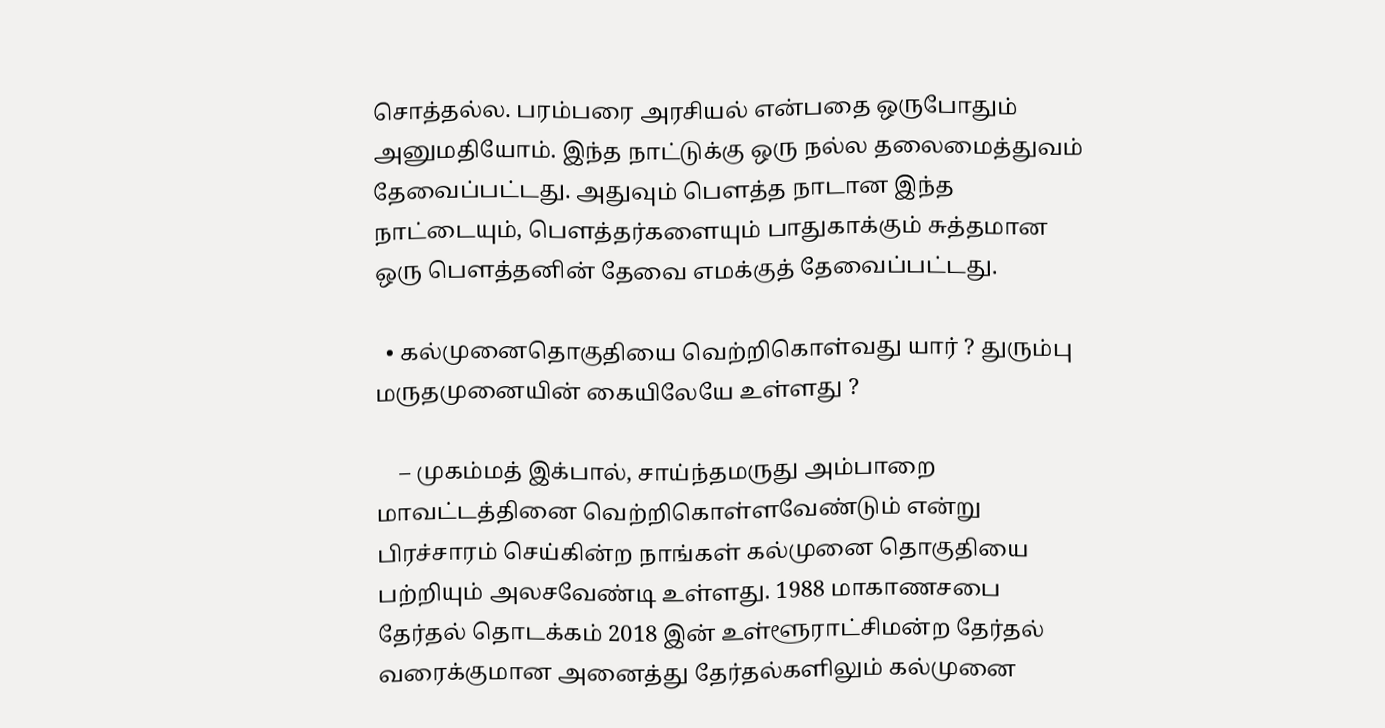சொத்தல்ல. பரம்பரை அரசியல் என்பதை ஒருபோதும் அனுமதியோம். இந்த நாட்டுக்கு ஒரு நல்ல தலைமைத்துவம் தேவைப்பட்டது. அதுவும் பௌத்த நாடான இந்த நாட்டையும், பௌத்தர்களையும் பாதுகாக்கும் சுத்தமான ஒரு பௌத்தனின் தேவை எமக்குத் தேவைப்பட்டது.

  • கல்முனைதொகுதியை வெற்றிகொள்வது யார் ? துரும்பு மருதமுனையின் கையிலேயே உள்ளது ?

    – முகம்மத் இக்பால், சாய்ந்தமருது அம்பாறை மாவட்டத்தினை வெற்றிகொள்ளவேண்டும் என்று பிரச்சாரம் செய்கின்ற நாங்கள் கல்முனை தொகுதியை பற்றியும் அலசவேண்டி உள்ளது. 1988 மாகாணசபை தேர்தல் தொடக்கம் 2018 இன் உள்ளூராட்சிமன்ற தேர்தல் வரைக்குமான அனைத்து தேர்தல்களிலும் கல்முனை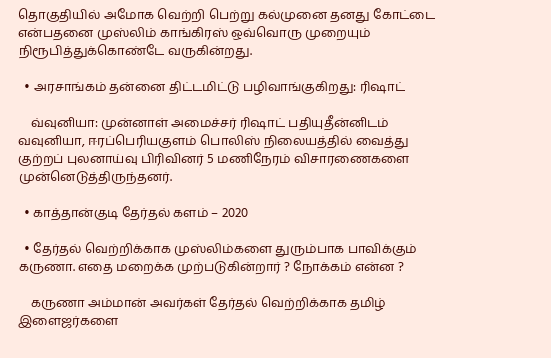தொகுதியில் அமோக வெற்றி பெற்று கல்முனை தனது கோட்டை என்பதனை முஸ்லிம் காங்கிரஸ் ஒவ்வொரு முறையும் நிரூபித்துக்கொண்டே வருகின்றது.

  • அரசாங்கம் தன்னை திட்டமிட்டு பழிவாங்குகிறது: ரிஷாட்

    வ்வுனியா: முன்னாள் அமைச்சர் ரிஷாட் பதியுதீன்னிடம் வவுனியா, ஈரப்பெரியகுளம் பொலிஸ் நிலையத்தில் வைத்து குற்றப் புலனாய்வு பிரிவினர் 5 மணிநேரம் விசாரணைகளை முன்னெடுத்திருந்தனர்.

  • காத்தான்குடி தேர்தல் களம் – 2020

  • தேர்தல் வெற்றிக்காக முஸ்லிம்களை துரும்பாக பாவிக்கும் கருணா. எதை மறைக்க முற்படுகின்றார் ? நோக்கம் என்ன ?

    கருணா அம்மான் அவர்கள் தேர்தல் வெற்றிக்காக தமிழ் இளைஜர்களை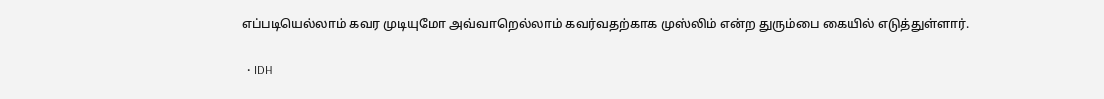எப்படியெல்லாம் கவர முடியுமோ அவ்வாறெல்லாம் கவர்வதற்காக முஸ்லிம் என்ற துரும்பை கையில் எடுத்துள்ளார்.

  • IDH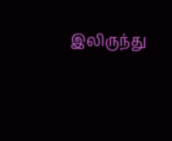இலிருந்து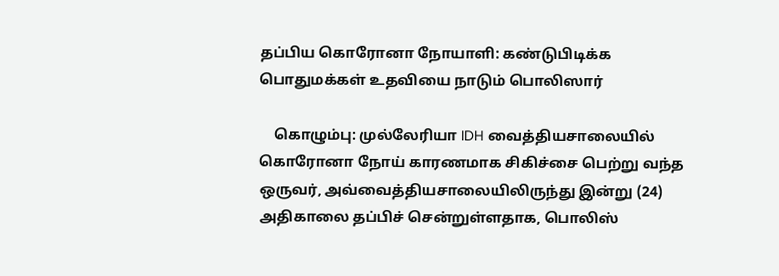தப்பிய கொரோனா நோயாளி: கண்டுபிடிக்க பொதுமக்கள் உதவியை நாடும் பொலிஸார்

    கொழும்பு: முல்லேரியா IDH வைத்தியசாலையில் கொரோனா நோய் காரணமாக சிகிச்சை பெற்று வந்த ஒருவர், அவ்வைத்தியசாலையிலிருந்து இன்று (24) அதிகாலை தப்பிச் சென்றுள்ளதாக, பொலிஸ்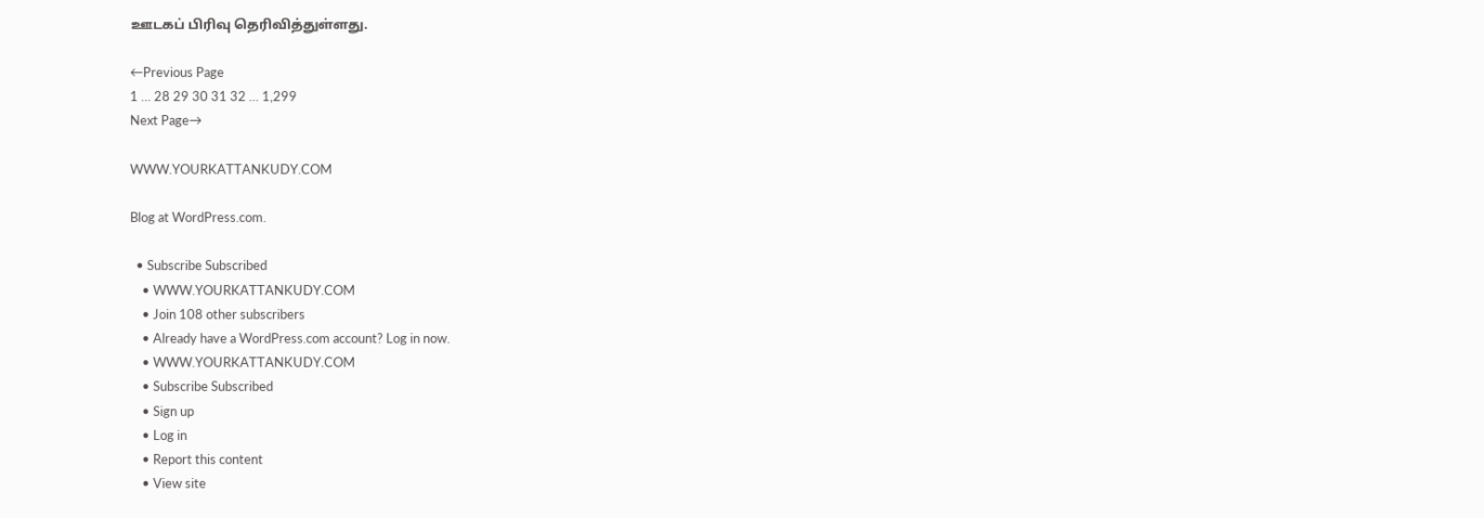ஊடகப் பிரிவு தெரிவித்துள்ளது.

←Previous Page
1 … 28 29 30 31 32 … 1,299
Next Page→

WWW.YOURKATTANKUDY.COM

Blog at WordPress.com.

  • Subscribe Subscribed
    • WWW.YOURKATTANKUDY.COM
    • Join 108 other subscribers
    • Already have a WordPress.com account? Log in now.
    • WWW.YOURKATTANKUDY.COM
    • Subscribe Subscribed
    • Sign up
    • Log in
    • Report this content
    • View site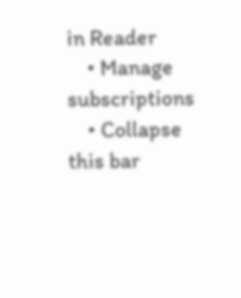in Reader
    • Manage subscriptions
    • Collapse this bar